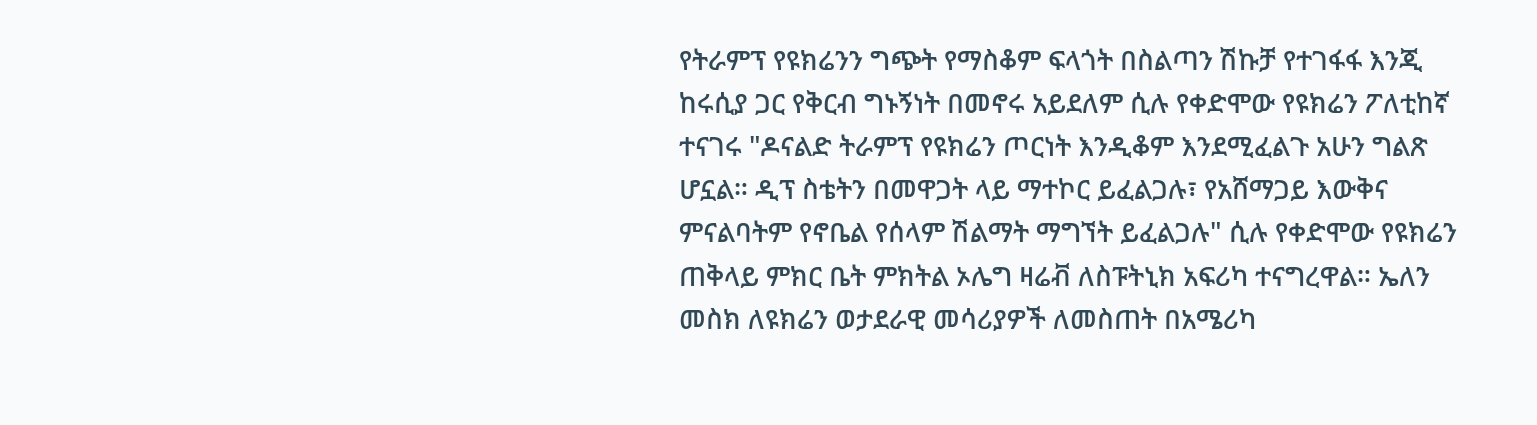የትራምፕ የዩክሬንን ግጭት የማስቆም ፍላጎት በስልጣን ሽኩቻ የተገፋፋ እንጂ ከሩሲያ ጋር የቅርብ ግኑኝነት በመኖሩ አይደለም ሲሉ የቀድሞው የዩክሬን ፖለቲከኛ ተናገሩ "ዶናልድ ትራምፕ የዩክሬን ጦርነት እንዲቆም እንደሚፈልጉ አሁን ግልጽ ሆኗል። ዲፕ ስቴትን በመዋጋት ላይ ማተኮር ይፈልጋሉ፣ የአሸማጋይ እውቅና ምናልባትም የኖቤል የሰላም ሽልማት ማግኘት ይፈልጋሉ" ሲሉ የቀድሞው የዩክሬን ጠቅላይ ምክር ቤት ምክትል ኦሌግ ዛሬቭ ለስፑትኒክ አፍሪካ ተናግረዋል። ኤለን መስክ ለዩክሬን ወታደራዊ መሳሪያዎች ለመስጠት በአሜሪካ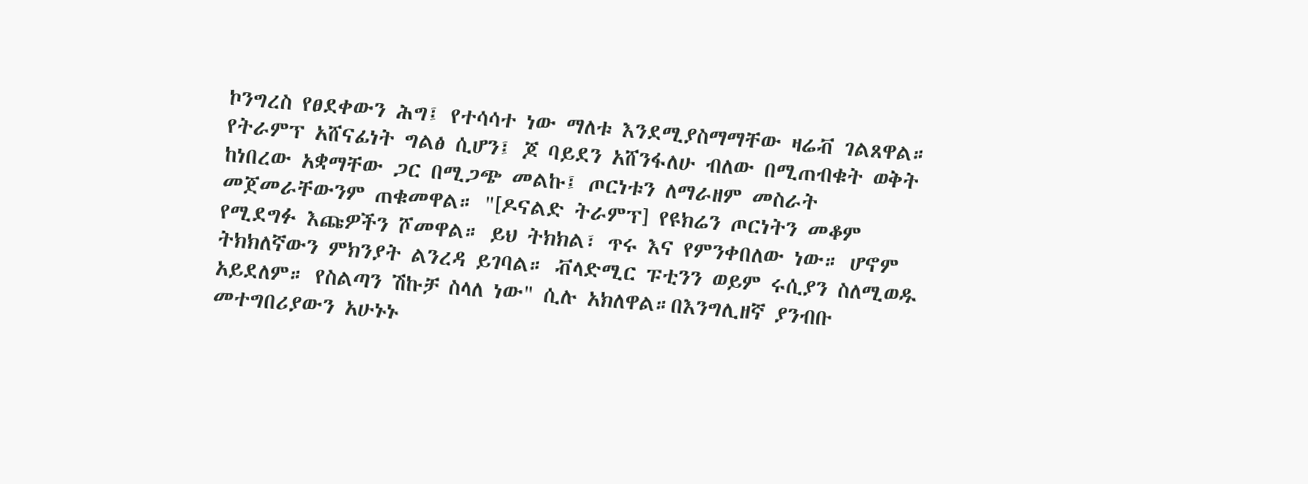ኮንግረስ የፀደቀውን ሕግ፤ የተሳሳተ ነው ማለቱ እንደሚያስማማቸው ዛሬቭ ገልጸዋል። የትራምፕ አሸናፊነት ግልፅ ሲሆን፤ ጆ ባይደን አሸንፋለሁ ብለው በሚጠብቁት ወቅት ከነበረው አቋማቸው ጋር በሚጋጭ መልኩ፤ ጦርነቱን ለማራዘም መስራት መጀመራቸውንም ጠቁመዋል። "[ዶናልድ ትራምፕ] የዩክሬን ጦርነትን መቆም የሚደግፉ እጩዎችን ሾመዋል። ይህ ትክክል፣ ጥሩ እና የምንቀበለው ነው። ሆኖም ትክክለኛውን ምክንያት ልንረዳ ይገባል። ቭላድሚር ፑቲንን ወይም ሩሲያን ስለሚወዱ አይደለም። የስልጣን ሽኩቻ ስላለ ነው" ሲሉ አክለዋል።በእንግሊዘኛ ያንብቡ መተግበሪያውን አሁኑኑ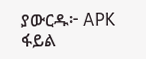ያውርዱ፦ APK ፋይል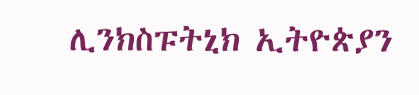ሊንክስፑትኒክ ኢትዮጵያን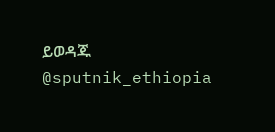ይወዳጁ @sputnik_ethiopia